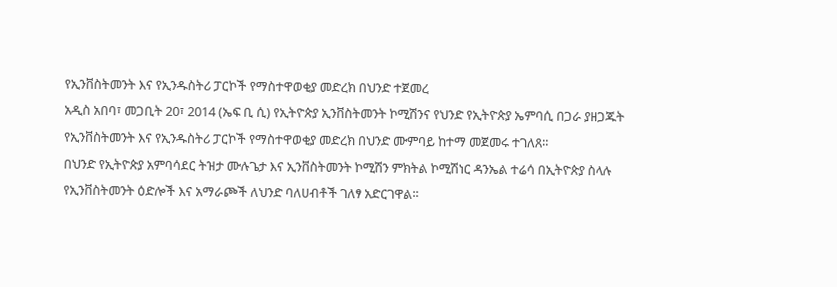የኢንቨስትመንት እና የኢንዱስትሪ ፓርኮች የማስተዋወቂያ መድረክ በህንድ ተጀመረ
አዲስ አበባ፣ መጋቢት 20፣ 2014 (ኤፍ ቢ ሲ) የኢትዮጵያ ኢንቨስትመንት ኮሚሽንና የህንድ የኢትዮጵያ ኤምባሲ በጋራ ያዘጋጁት የኢንቨስትመንት እና የኢንዱስትሪ ፓርኮች የማስተዋወቂያ መድረክ በህንድ ሙምባይ ከተማ መጀመሩ ተገለጸ።
በህንድ የኢትዮጵያ አምባሳደር ትዝታ ሙሉጌታ እና ኢንቨስትመንት ኮሚሽን ምክትል ኮሚሽነር ዳንኤል ተሬሳ በኢትዮጵያ ስላሉ የኢንቨስትመንት ዕድሎች እና አማራጮች ለህንድ ባለሀብቶች ገለፃ አድርገዋል፡፡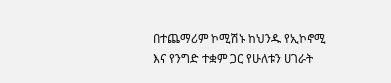በተጨማሪም ኮሚሽኑ ከህንዱ የኢኮኖሚ እና የንግድ ተቋም ጋር የሁለቱን ሀገራት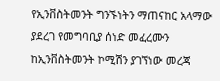የኢንቨስትመንት ግንኙነትን ማጠናከር አላማው ያደረገ የመግባቢያ ሰነድ መፈረሙን ከኢንቨስትመንት ኮሚሽን ያገኘነው መረጃ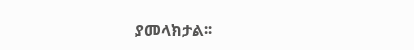ያመላክታል፡፡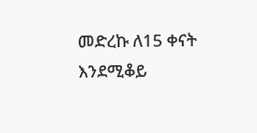መድረኩ ለ15 ቀናት እንደሚቆይ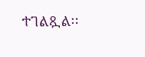ተገልጿል፡፡